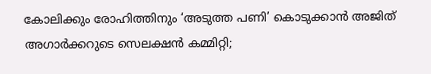കോലിക്കും രോഹിത്തിനും ‘അടുത്ത പണി’ കൊടുക്കാന്‍ അജിത് അഗാര്‍ക്കറുടെ സെലക്ഷന്‍ കമ്മിറ്റി;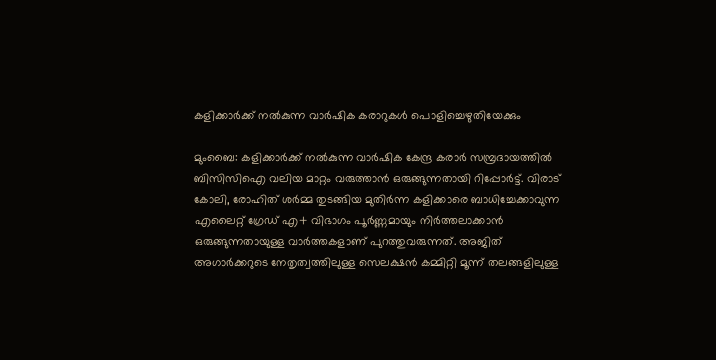കളിക്കാര്‍ക്ക് നല്‍കുന്ന വാര്‍ഷിക കരാറുകള്‍ പൊളിച്ചെഴുതിയേക്കും

മുംബൈ: കളിക്കാര്‍ക്ക് നല്‍കുന്ന വാര്‍ഷിക കേന്ദ്ര കരാര്‍ സമ്പ്രദായത്തില്‍ ബിസിസിഐ വലിയ മാറ്റം വരുത്താന്‍ ഒരുങ്ങുന്നതായി റിപ്പോര്‍ട്ട്. വിരാട് കോലി, രോഹിത് ശര്‍മ്മ തുടങ്ങിയ മുതിര്‍ന്ന കളിക്കാരെ ബാധിച്ചേക്കാവുന്ന എലൈറ്റ് ഗ്രേഡ് എ+ വിഭാഗം പൂര്‍ണ്ണമായും നിര്‍ത്തലാക്കാന്‍ ഒരുങ്ങുന്നതായുള്ള വാര്‍ത്തകളാണ് പുറത്തുവരുന്നത്. അജിത് അഗാര്‍ക്കറുടെ നേതൃത്വത്തിലുള്ള സെലക്ഷന്‍ കമ്മിറ്റി മൂന്ന് തലങ്ങളിലുള്ള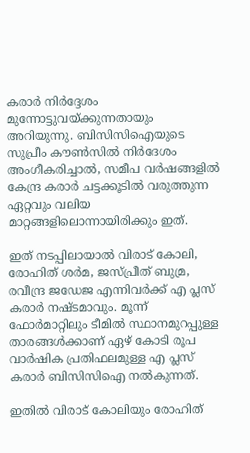കരാര്‍ നിര്‍ദ്ദേശം മുന്നോട്ടുവയ്ക്കുന്നതായും അറിയുന്നു. ബിസിസിഐയുടെ സുപ്രീം കൗണ്‍സില്‍ നിര്‍ദേശം അംഗീകരിച്ചാല്‍, സമീപ വര്‍ഷങ്ങളില്‍ കേന്ദ്ര കരാര്‍ ചട്ടക്കൂടില്‍ വരുത്തുന്ന ഏറ്റവും വലിയ മാറ്റങ്ങളിലൊന്നായിരിക്കും ഇത്.

ഇത് നടപ്പിലായാല്‍ വിരാട് കോലി, രോഹിത് ശര്‍മ, ജസ്പ്രീത് ബുമ്ര, രവീന്ദ്ര ജഡേജ എന്നിവര്‍ക്ക് എ പ്ലസ് കരാര്‍ നഷ്ടമാവും. മൂന്ന് ഫോര്‍മാറ്റിലും ടീമില്‍ സ്ഥാനമുറപ്പുള്ള താരങ്ങള്‍ക്കാണ് ഏഴ് കോടി രൂപ വാര്‍ഷിക പ്രതിഫലമുള്ള എ പ്ലസ് കരാര്‍ ബിസിസിഐ നല്‍കുന്നത്.

ഇതില്‍ വിരാട് കോലിയും രോഹിത്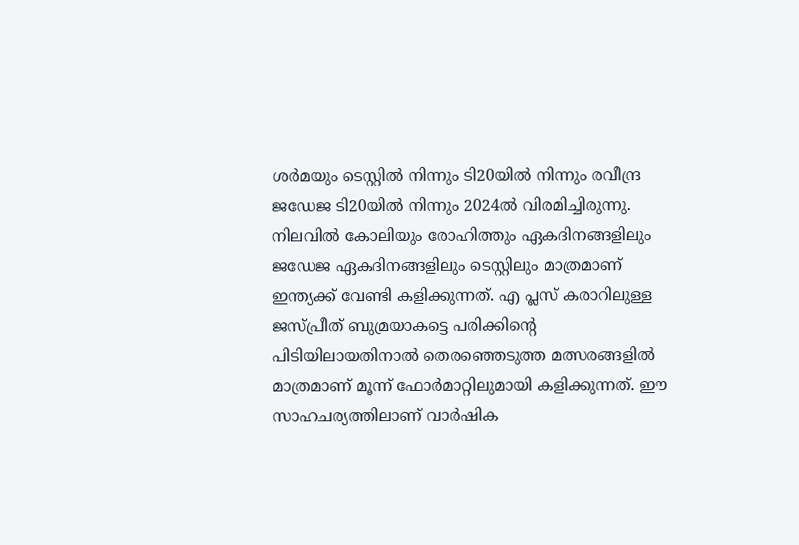ശര്‍മയും ടെസ്റ്റില്‍ നിന്നും ടി20യില്‍ നിന്നും രവീന്ദ്ര ജഡേജ ടി20യില്‍ നിന്നും 2024ല്‍ വിരമിച്ചിരുന്നു. നിലവില്‍ കോലിയും രോഹിത്തും ഏകദിനങ്ങളിലും ജഡേജ ഏകദിനങ്ങളിലും ടെസ്റ്റിലും മാത്രമാണ് ഇന്ത്യക്ക് വേണ്ടി കളിക്കുന്നത്. എ പ്ലസ് കരാറിലുള്ള ജസ്പ്രീത് ബുമ്രയാകട്ടെ പരിക്കിന്റെ പിടിയിലായതിനാല്‍ തെരഞ്ഞെടുത്ത മത്സരങ്ങളില്‍ മാത്രമാണ് മൂന്ന് ഫോര്‍മാറ്റിലുമായി കളിക്കുന്നത്. ഈ സാഹചര്യത്തിലാണ് വാര്‍ഷിക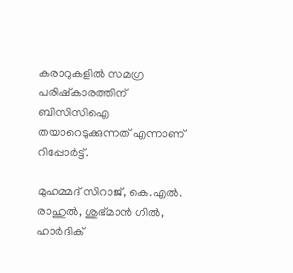കരാറുകളില്‍ സമഗ്ര പരിഷ്‌കാരത്തിന് ബിസിസിഐ തയാറെടുക്കുന്നത് എന്നാണ് റിപ്പോര്‍ട്ട്.

മുഹമ്മദ് സിറാജ്, കെ.എല്‍. രാഹുല്‍, ശുഭ്മാന്‍ ഗില്‍, ഹാര്‍ദിക്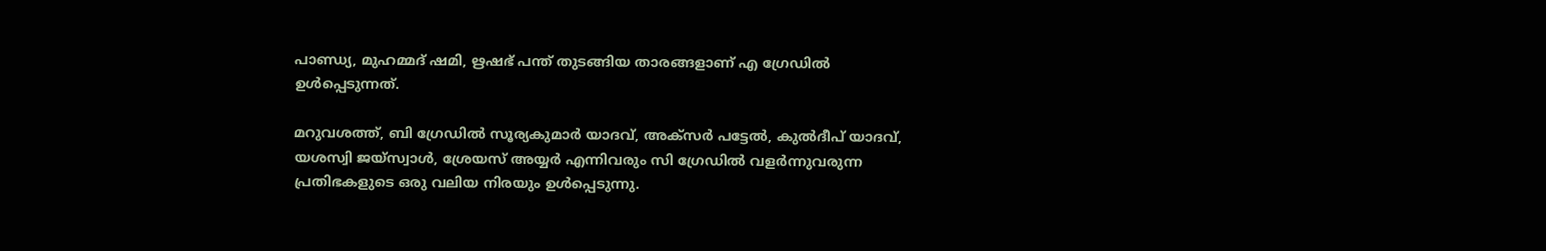പാണ്ഡ്യ, മുഹമ്മദ് ഷമി, ഋഷഭ് പന്ത് തുടങ്ങിയ താരങ്ങളാണ് എ ഗ്രേഡില്‍ ഉള്‍പ്പെടുന്നത്.

മറുവശത്ത്, ബി ഗ്രേഡില്‍ സൂര്യകുമാര്‍ യാദവ്, അക്‌സര്‍ പട്ടേല്‍, കുല്‍ദീപ് യാദവ്, യശസ്വി ജയ്സ്വാള്‍, ശ്രേയസ് അയ്യര്‍ എന്നിവരും സി ഗ്രേഡില്‍ വളര്‍ന്നുവരുന്ന പ്രതിഭകളുടെ ഒരു വലിയ നിരയും ഉള്‍പ്പെടുന്നു.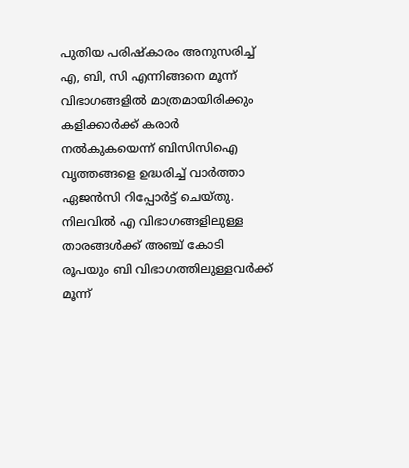പുതിയ പരിഷ്‌കാരം അനുസരിച്ച് എ, ബി, സി എന്നിങ്ങനെ മൂന്ന് വിഭാഗങ്ങളില്‍ മാത്രമായിരിക്കും കളിക്കാര്‍ക്ക് കരാര്‍ നല്‍കുകയെന്ന് ബിസിസിഐ വൃത്തങ്ങളെ ഉദ്ധരിച്ച് വാര്‍ത്താ ഏജന്‍സി റിപ്പോര്‍ട്ട് ചെയ്തു. നിലവില്‍ എ വിഭാഗങ്ങളിലുള്ള താരങ്ങള്‍ക്ക് അഞ്ച് കോടി രൂപയും ബി വിഭാഗത്തിലുള്ളവര്‍ക്ക് മൂന്ന്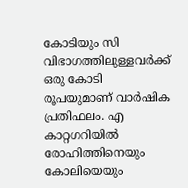കോടിയും സി വിഭാഗത്തിലുള്ളവര്‍ക്ക് ഒരു കോടി രൂപയുമാണ് വാര്‍ഷിക പ്രതിഫലം. എ കാറ്റഗറിയില്‍ രോഹിത്തിനെയും കോലിയെയും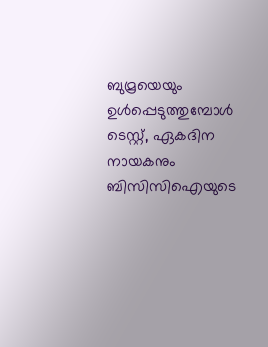ബുമ്രയെയും ഉള്‍പ്പെടുത്തുമ്പോള്‍ ടെസ്റ്റ്, ഏകദിന നായകനും ബിസിസിഐയുടെ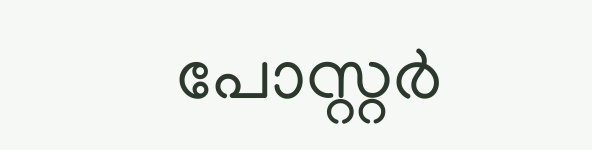പോസ്റ്റര്‍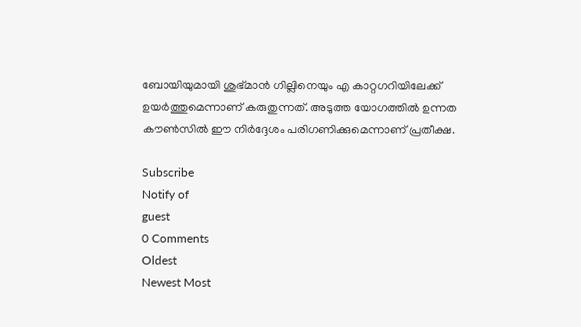ബോയിയുമായി ശുഭ്മാന്‍ ഗില്ലിനെയും എ കാറ്റഗറിയിലേക്ക് ഉയര്‍ത്തുമെന്നാണ് കരുതുന്നത്. അടുത്ത യോഗത്തില്‍ ഉന്നത കൗണ്‍സില്‍ ഈ നിര്‍ദ്ദേശം പരിഗണിക്കുമെന്നാണ് പ്രതീക്ഷ.

Subscribe
Notify of
guest
0 Comments
Oldest
Newest Most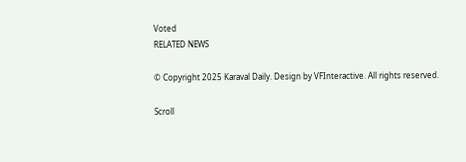Voted
RELATED NEWS

© Copyright 2025 Karaval Daily. Design by VFInteractive. All rights reserved.

Scroll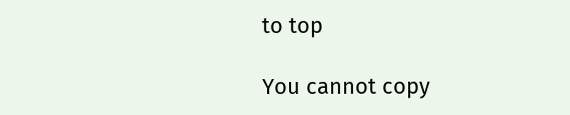to top

You cannot copy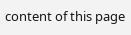content of this page